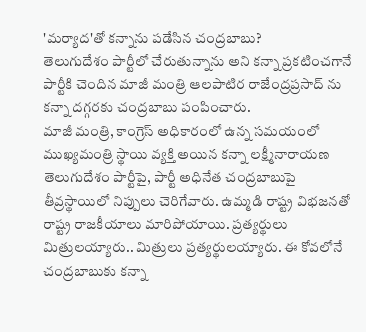'మర్యాద'తో కన్నాను పడేసిన చంద్రబాబు?
తెలుగుదేశం పార్టీలో చేరుతున్నాను అని కన్నా ప్రకటించగానే పార్టీకి చెందిన మాజీ మంత్రి ఆలపాటిర రాజేంద్రప్రసాద్ ను కన్నా దగ్గరకు చంద్రబాబు పంపించారు.
మాజీ మంత్రి, కాంగ్రెస్ అధికారంలో ఉన్న సమయంలో ముఖ్యమంత్రి స్థాయి వ్యక్తి అయిన కన్నా లక్ష్మీనారాయణ తెలుగుదేశం పార్టీపై, పార్టీ అధినేత చంద్రబాబుపై తీవ్రస్థాయిలో నిప్పులు చెరిగేవారు. ఉమ్మడి రాష్ట్ర విభజనతో రాష్ట్ర రాజకీయాలు మారిపోయాయి. ప్రత్యర్థులు మిత్రులయ్యారు.. మిత్రులు ప్రత్యర్థులయ్యారు. ఈ కోవలోనే చంద్రబాబుకు కన్నా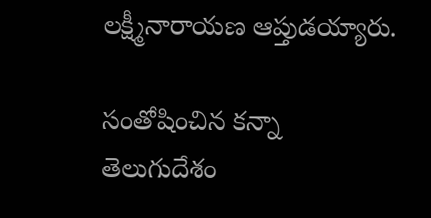లక్ష్మీనారాయణ ఆప్తుడయ్యారు.

సంతోషించిన కన్నా
తెలుగుదేశం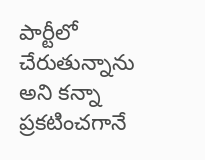పార్టీలో చేరుతున్నాను అని కన్నా ప్రకటించగానే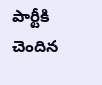పార్టీకి చెందిన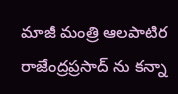మాజీ మంత్రి ఆలపాటిర రాజేంద్రప్రసాద్ ను కన్నా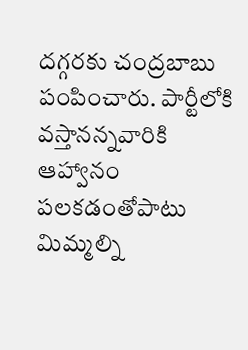దగ్గరకు చంద్రబాబు పంపించారు. పార్టీలోకి వస్తానన్నవారికి ఆహ్వానం పలకడంతోపాటు మిమ్మల్ని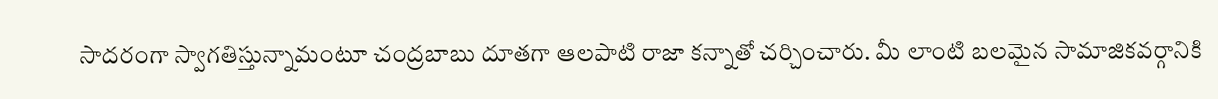సాదరంగా స్వాగతిస్తున్నామంటూ చంద్రబాబు దూతగా ఆలపాటి రాజా కన్నాతో చర్చించారు. మీ లాంటి బలమైన సామాజికవర్గానికి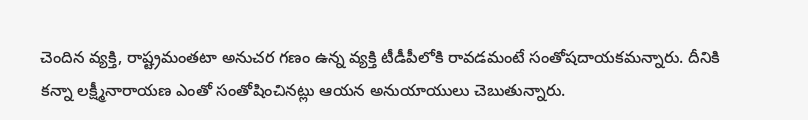చెందిన వ్యక్తి, రాష్ట్రమంతటా అనుచర గణం ఉన్న వ్యక్తి టీడీపీలోకి రావడమంటే సంతోషదాయకమన్నారు. దీనికి కన్నా లక్ష్మీనారాయణ ఎంతో సంతోషించినట్లు ఆయన అనుయాయులు చెబుతున్నారు.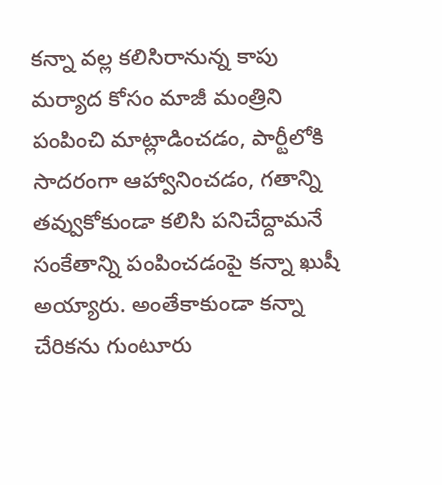కన్నా వల్ల కలిసిరానున్న కాపు
మర్యాద కోసం మాజీ మంత్రిని పంపించి మాట్లాడించడం, పార్టీలోకి సాదరంగా ఆహ్వానించడం, గతాన్ని తవ్వుకోకుండా కలిసి పనిచేద్దామనే సంకేతాన్ని పంపించడంపై కన్నా ఖుషీ అయ్యారు. అంతేకాకుండా కన్నా చేరికను గుంటూరు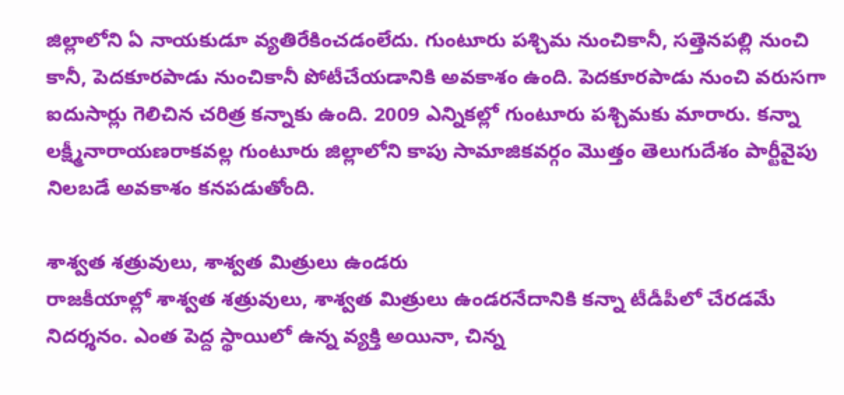జిల్లాలోని ఏ నాయకుడూ వ్యతిరేకించడంలేదు. గుంటూరు పశ్చిమ నుంచికానీ, సత్తెనపల్లి నుంచి కానీ, పెదకూరపాడు నుంచికానీ పోటీచేయడానికి అవకాశం ఉంది. పెదకూరపాడు నుంచి వరుసగా ఐదుసార్లు గెలిచిన చరిత్ర కన్నాకు ఉంది. 2009 ఎన్నికల్లో గుంటూరు పశ్చిమకు మారారు. కన్నా లక్ష్మీనారాయణరాకవల్ల గుంటూరు జిల్లాలోని కాపు సామాజికవర్గం మొత్తం తెలుగుదేశం పార్టీవైపు నిలబడే అవకాశం కనపడుతోంది.

శాశ్వత శత్రువులు, శాశ్వత మిత్రులు ఉండరు
రాజకీయాల్లో శాశ్వత శత్రువులు, శాశ్వత మిత్రులు ఉండరనేదానికి కన్నా టీడీపీలో చేరడమే నిదర్శనం. ఎంత పెద్ద స్థాయిలో ఉన్న వ్యక్తి అయినా, చిన్న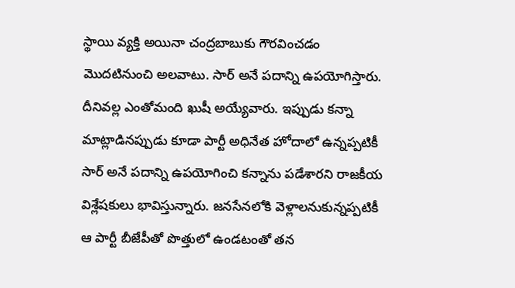స్థాయి వ్యక్తి అయినా చంద్రబాబుకు గౌరవించడం మొదటినుంచి అలవాటు. సార్ అనే పదాన్ని ఉపయోగిస్తారు. దీనివల్ల ఎంతోమంది ఖుషీ అయ్యేవారు. ఇప్పుడు కన్నా మాట్లాడినప్పుడు కూడా పార్టీ అధినేత హోదాలో ఉన్నప్పటికీ సార్ అనే పదాన్ని ఉపయోగించి కన్నాను పడేశారని రాజకీయ విశ్లేషకులు భావిస్తున్నారు. జనసేనలోకి వెళ్లాలనుకున్నప్పటికీ ఆ పార్టీ బీజేపీతో పొత్తులో ఉండటంతో తన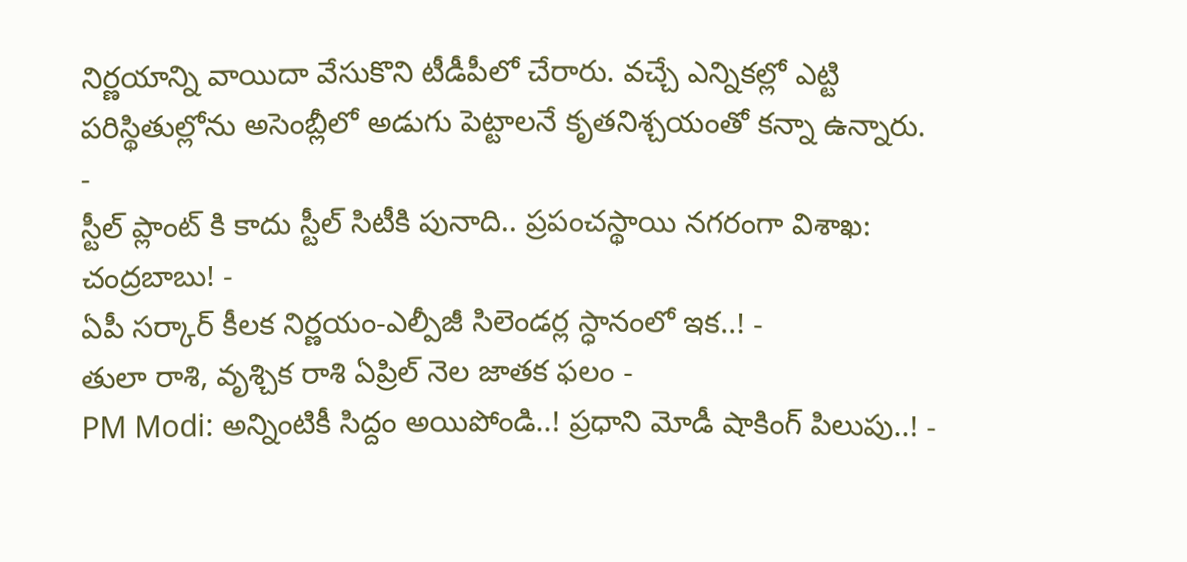నిర్ణయాన్ని వాయిదా వేసుకొని టీడీపీలో చేరారు. వచ్చే ఎన్నికల్లో ఎట్టి పరిస్థితుల్లోను అసెంబ్లీలో అడుగు పెట్టాలనే కృతనిశ్చయంతో కన్నా ఉన్నారు.
-
స్టీల్ ప్లాంట్ కి కాదు స్టీల్ సిటీకి పునాది.. ప్రపంచస్థాయి నగరంగా విశాఖ: చంద్రబాబు! -
ఏపీ సర్కార్ కీలక నిర్ణయం-ఎల్పీజీ సిలెండర్ల స్ధానంలో ఇక..! -
తులా రాశి, వృశ్చిక రాశి ఏప్రిల్ నెల జాతక ఫలం -
PM Modi: అన్నింటికీ సిద్దం అయిపోండి..! ప్రధాని మోడీ షాకింగ్ పిలుపు..! -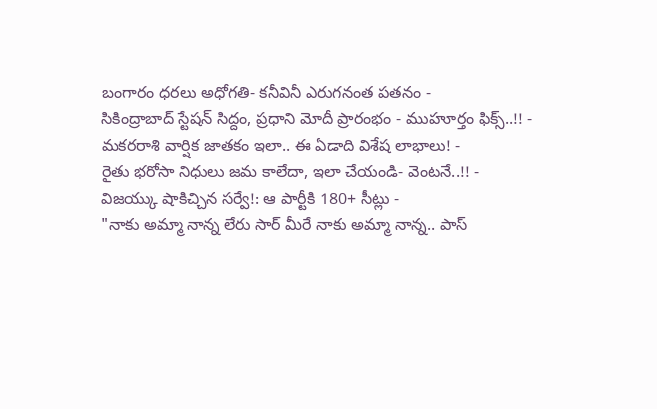బంగారం ధరలు అధోగతి- కనీవినీ ఎరుగనంత పతనం -
సికింద్రాబాద్ స్టేషన్ సిద్దం, ప్రధాని మోదీ ప్రారంభం - ముహూర్తం ఫిక్స్..!! -
మకరరాశి వార్షిక జాతకం ఇలా.. ఈ ఏడాది విశేష లాభాలు! -
రైతు భరోసా నిధులు జమ కాలేదా, ఇలా చేయండి- వెంటనే..!! -
విజయ్కు షాకిచ్చిన సర్వే!: ఆ పార్టీకి 180+ సీట్లు -
"నాకు అమ్మా నాన్న లేరు సార్ మీరే నాకు అమ్మా నాన్న.. పాస్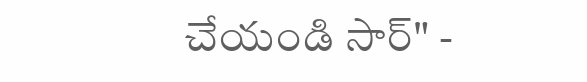చేయండి సార్" -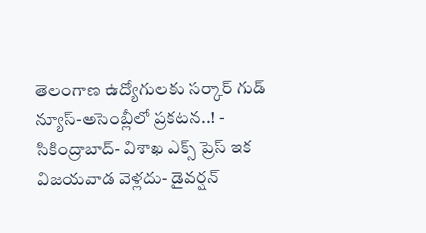తెలంగాణ ఉద్యోగులకు సర్కార్ గుడ్ న్యూస్-అసెంబ్లీలో ప్రకటన..! -
సికింద్రాబాద్- విశాఖ ఎక్స్ ప్రెస్ ఇక విజయవాడ వెళ్లదు- డైవర్షన్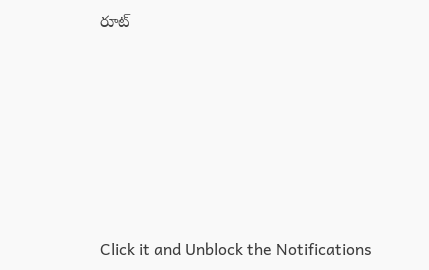రూట్












Click it and Unblock the Notifications